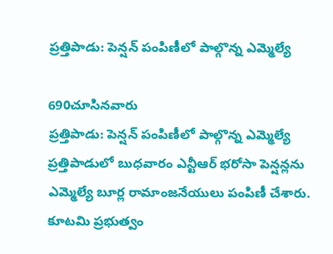ప్రత్తిపాడు: పెన్షన్ పంపిణీలో పాల్గొన్న ఎమ్మెల్యే

690చూసినవారు
ప్రత్తిపాడు: పెన్షన్ పంపిణీలో పాల్గొన్న ఎమ్మెల్యే
ప్రత్తిపాడులో బుధవారం ఎన్టీఆర్ భరోసా పెన్షన్లను ఎమ్మెల్యే బూర్ల రామాంజనేయులు పంపిణీ చేశారు. కూటమి ప్రభుత్వం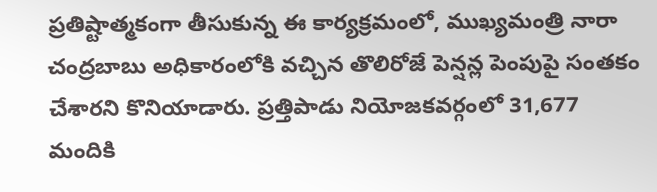ప్రతిష్టాత్మకంగా తీసుకున్న ఈ కార్యక్రమంలో, ముఖ్యమంత్రి నారా చంద్రబాబు అధికారంలోకి వచ్చిన తొలిరోజే పెన్షన్ల పెంపుపై సంతకం చేశారని కొనియాడారు. ప్రత్తిపాడు నియోజకవర్గంలో 31,677 మందికి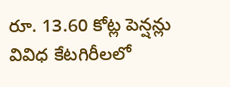రూ. 13.60 కోట్ల పెన్షన్లు వివిధ కేటగిరీలలో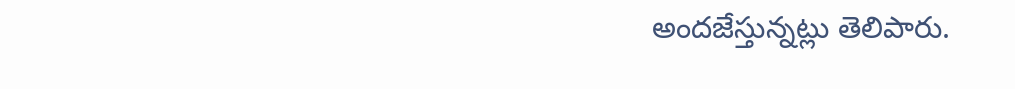అందజేస్తున్నట్లు తెలిపారు.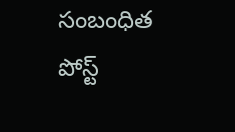సంబంధిత పోస్ట్